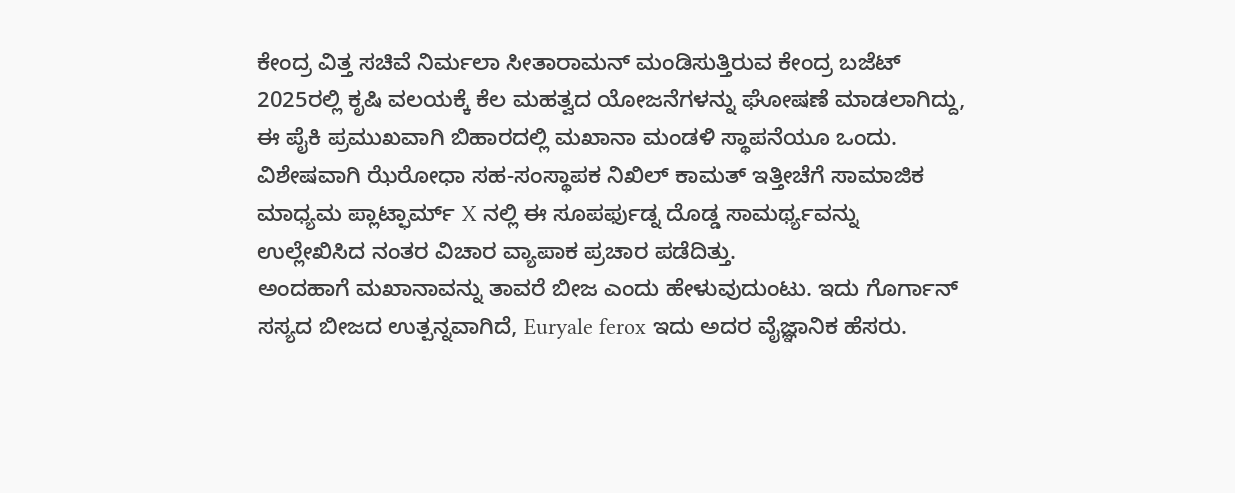ಕೇಂದ್ರ ವಿತ್ತ ಸಚಿವೆ ನಿರ್ಮಲಾ ಸೀತಾರಾಮನ್ ಮಂಡಿಸುತ್ತಿರುವ ಕೇಂದ್ರ ಬಜೆಟ್ 2025ರಲ್ಲಿ ಕೃಷಿ ವಲಯಕ್ಕೆ ಕೆಲ ಮಹತ್ವದ ಯೋಜನೆಗಳನ್ನು ಘೋಷಣೆ ಮಾಡಲಾಗಿದ್ದು, ಈ ಪೈಕಿ ಪ್ರಮುಖವಾಗಿ ಬಿಹಾರದಲ್ಲಿ ಮಖಾನಾ ಮಂಡಳಿ ಸ್ಥಾಪನೆಯೂ ಒಂದು. ವಿಶೇಷವಾಗಿ ಝೆರೋಧಾ ಸಹ-ಸಂಸ್ಥಾಪಕ ನಿಖಿಲ್ ಕಾಮತ್ ಇತ್ತೀಚೆಗೆ ಸಾಮಾಜಿಕ ಮಾಧ್ಯಮ ಪ್ಲಾಟ್ಫಾರ್ಮ್ X ನಲ್ಲಿ ಈ ಸೂಪರ್ಫುಡ್ನ ದೊಡ್ಡ ಸಾಮರ್ಥ್ಯವನ್ನು ಉಲ್ಲೇಖಿಸಿದ ನಂತರ ವಿಚಾರ ವ್ಯಾಪಾಕ ಪ್ರಚಾರ ಪಡೆದಿತ್ತು.
ಅಂದಹಾಗೆ ಮಖಾನಾವನ್ನು ತಾವರೆ ಬೀಜ ಎಂದು ಹೇಳುವುದುಂಟು. ಇದು ಗೊರ್ಗಾನ್ ಸಸ್ಯದ ಬೀಜದ ಉತ್ಪನ್ನವಾಗಿದೆ, Euryale ferox ಇದು ಅದರ ವೈಜ್ಞಾನಿಕ ಹೆಸರು.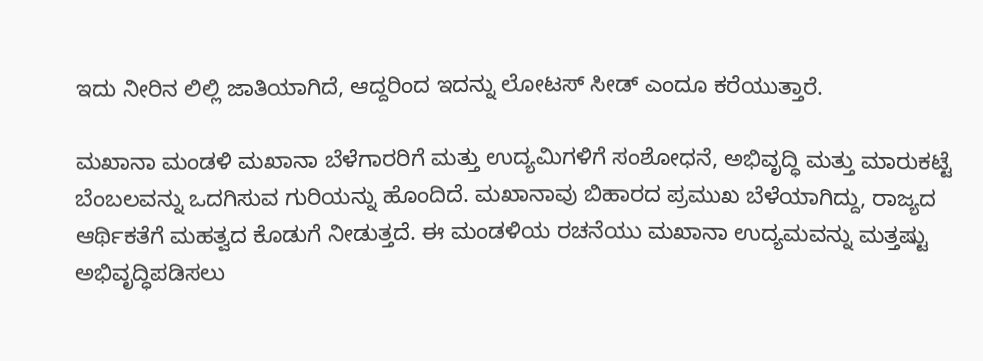ಇದು ನೀರಿನ ಲಿಲ್ಲಿ ಜಾತಿಯಾಗಿದೆ, ಆದ್ದರಿಂದ ಇದನ್ನು ಲೋಟಸ್ ಸೀಡ್ ಎಂದೂ ಕರೆಯುತ್ತಾರೆ.

ಮಖಾನಾ ಮಂಡಳಿ ಮಖಾನಾ ಬೆಳೆಗಾರರಿಗೆ ಮತ್ತು ಉದ್ಯಮಿಗಳಿಗೆ ಸಂಶೋಧನೆ, ಅಭಿವೃದ್ಧಿ ಮತ್ತು ಮಾರುಕಟ್ಟೆ ಬೆಂಬಲವನ್ನು ಒದಗಿಸುವ ಗುರಿಯನ್ನು ಹೊಂದಿದೆ. ಮಖಾನಾವು ಬಿಹಾರದ ಪ್ರಮುಖ ಬೆಳೆಯಾಗಿದ್ದು, ರಾಜ್ಯದ ಆರ್ಥಿಕತೆಗೆ ಮಹತ್ವದ ಕೊಡುಗೆ ನೀಡುತ್ತದೆ. ಈ ಮಂಡಳಿಯ ರಚನೆಯು ಮಖಾನಾ ಉದ್ಯಮವನ್ನು ಮತ್ತಷ್ಟು ಅಭಿವೃದ್ಧಿಪಡಿಸಲು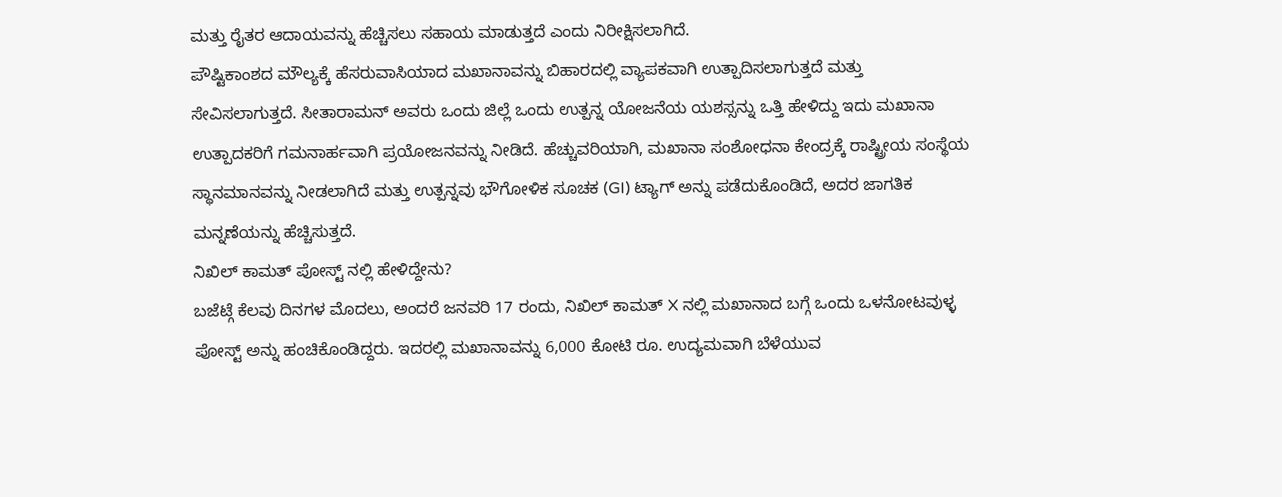ಮತ್ತು ರೈತರ ಆದಾಯವನ್ನು ಹೆಚ್ಚಿಸಲು ಸಹಾಯ ಮಾಡುತ್ತದೆ ಎಂದು ನಿರೀಕ್ಷಿಸಲಾಗಿದೆ.
ಪೌಷ್ಟಿಕಾಂಶದ ಮೌಲ್ಯಕ್ಕೆ ಹೆಸರುವಾಸಿಯಾದ ಮಖಾನಾವನ್ನು ಬಿಹಾರದಲ್ಲಿ ವ್ಯಾಪಕವಾಗಿ ಉತ್ಪಾದಿಸಲಾಗುತ್ತದೆ ಮತ್ತು ಸೇವಿಸಲಾಗುತ್ತದೆ. ಸೀತಾರಾಮನ್ ಅವರು ಒಂದು ಜಿಲ್ಲೆ ಒಂದು ಉತ್ಪನ್ನ ಯೋಜನೆಯ ಯಶಸ್ಸನ್ನು ಒತ್ತಿ ಹೇಳಿದ್ದು ಇದು ಮಖಾನಾ ಉತ್ಪಾದಕರಿಗೆ ಗಮನಾರ್ಹವಾಗಿ ಪ್ರಯೋಜನವನ್ನು ನೀಡಿದೆ. ಹೆಚ್ಚುವರಿಯಾಗಿ, ಮಖಾನಾ ಸಂಶೋಧನಾ ಕೇಂದ್ರಕ್ಕೆ ರಾಷ್ಟ್ರೀಯ ಸಂಸ್ಥೆಯ ಸ್ಥಾನಮಾನವನ್ನು ನೀಡಲಾಗಿದೆ ಮತ್ತು ಉತ್ಪನ್ನವು ಭೌಗೋಳಿಕ ಸೂಚಕ (GI) ಟ್ಯಾಗ್ ಅನ್ನು ಪಡೆದುಕೊಂಡಿದೆ, ಅದರ ಜಾಗತಿಕ ಮನ್ನಣೆಯನ್ನು ಹೆಚ್ಚಿಸುತ್ತದೆ.
ನಿಖಿಲ್ ಕಾಮತ್ ಪೋಸ್ಟ್ ನಲ್ಲಿ ಹೇಳಿದ್ದೇನು?
ಬಜೆಟ್ಗೆ ಕೆಲವು ದಿನಗಳ ಮೊದಲು, ಅಂದರೆ ಜನವರಿ 17 ರಂದು, ನಿಖಿಲ್ ಕಾಮತ್ X ನಲ್ಲಿ ಮಖಾನಾದ ಬಗ್ಗೆ ಒಂದು ಒಳನೋಟವುಳ್ಳ ಪೋಸ್ಟ್ ಅನ್ನು ಹಂಚಿಕೊಂಡಿದ್ದರು. ಇದರಲ್ಲಿ ಮಖಾನಾವನ್ನು 6,000 ಕೋಟಿ ರೂ. ಉದ್ಯಮವಾಗಿ ಬೆಳೆಯುವ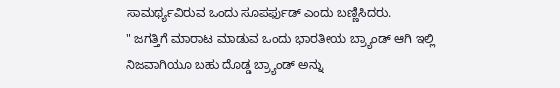ಸಾಮರ್ಥ್ಯವಿರುವ ಒಂದು ಸೂಪರ್ಫುಡ್ ಎಂದು ಬಣ್ಣಿಸಿದರು.
" ಜಗತ್ತಿಗೆ ಮಾರಾಟ ಮಾಡುವ ಒಂದು ಭಾರತೀಯ ಬ್ರ್ಯಾಂಡ್ ಆಗಿ ಇಲ್ಲಿ ನಿಜವಾಗಿಯೂ ಬಹು ದೊಡ್ಡ ಬ್ರ್ಯಾಂಡ್ ಅನ್ನು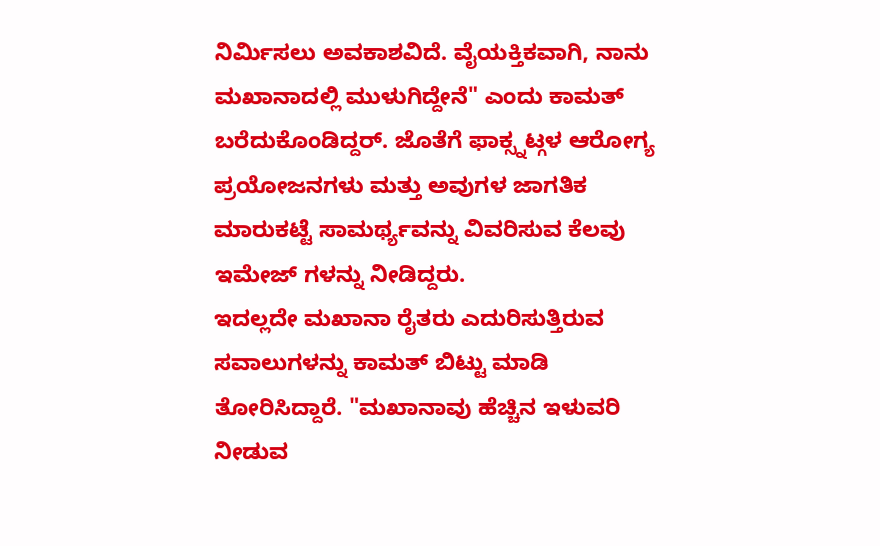ನಿರ್ಮಿಸಲು ಅವಕಾಶವಿದೆ. ವೈಯಕ್ತಿಕವಾಗಿ, ನಾನು ಮಖಾನಾದಲ್ಲಿ ಮುಳುಗಿದ್ದೇನೆ" ಎಂದು ಕಾಮತ್ ಬರೆದುಕೊಂಡಿದ್ದರ್. ಜೊತೆಗೆ ಫಾಕ್ಸ್ನಟ್ಗಳ ಆರೋಗ್ಯ ಪ್ರಯೋಜನಗಳು ಮತ್ತು ಅವುಗಳ ಜಾಗತಿಕ ಮಾರುಕಟ್ಟೆ ಸಾಮರ್ಥ್ಯವನ್ನು ವಿವರಿಸುವ ಕೆಲವು ಇಮೇಜ್ ಗಳನ್ನು ನೀಡಿದ್ದರು.
ಇದಲ್ಲದೇ ಮಖಾನಾ ರೈತರು ಎದುರಿಸುತ್ತಿರುವ ಸವಾಲುಗಳನ್ನು ಕಾಮತ್ ಬಿಟ್ಟು ಮಾಡಿ ತೋರಿಸಿದ್ದಾರೆ. "ಮಖಾನಾವು ಹೆಚ್ಚಿನ ಇಳುವರಿ ನೀಡುವ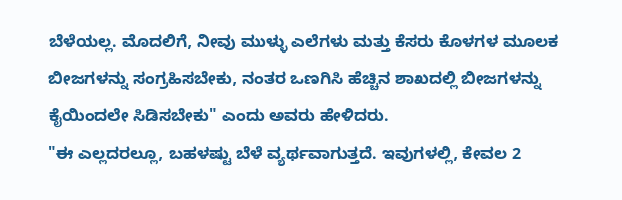ಬೆಳೆಯಲ್ಲ. ಮೊದಲಿಗೆ, ನೀವು ಮುಳ್ಳು ಎಲೆಗಳು ಮತ್ತು ಕೆಸರು ಕೊಳಗಳ ಮೂಲಕ ಬೀಜಗಳನ್ನು ಸಂಗ್ರಹಿಸಬೇಕು, ನಂತರ ಒಣಗಿಸಿ ಹೆಚ್ಚಿನ ಶಾಖದಲ್ಲಿ ಬೀಜಗಳನ್ನು ಕೈಯಿಂದಲೇ ಸಿಡಿಸಬೇಕು" ಎಂದು ಅವರು ಹೇಳಿದರು.
"ಈ ಎಲ್ಲದರಲ್ಲೂ, ಬಹಳಷ್ಟು ಬೆಳೆ ವ್ಯರ್ಥವಾಗುತ್ತದೆ. ಇವುಗಳಲ್ಲಿ, ಕೇವಲ 2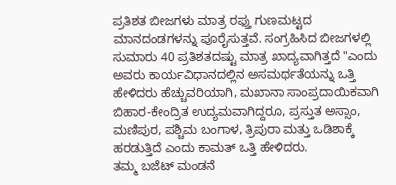ಪ್ರತಿಶತ ಬೀಜಗಳು ಮಾತ್ರ ರಫ್ತು ಗುಣಮಟ್ಟದ ಮಾನದಂಡಗಳನ್ನು ಪೂರೈಸುತ್ತವೆ. ಸಂಗ್ರಹಿಸಿದ ಬೀಜಗಳಲ್ಲಿ ಸುಮಾರು 40 ಪ್ರತಿಶತದಷ್ಟು ಮಾತ್ರ ಖಾದ್ಯವಾಗಿತ್ತದೆ "ಎಂದು ಅವರು ಕಾರ್ಯವಿಧಾನದಲ್ಲಿನ ಅಸಮರ್ಥತೆಯನ್ನು ಒತ್ತಿ ಹೇಳಿದರು ಹೆಚ್ಚುವರಿಯಾಗಿ, ಮಖಾನಾ ಸಾಂಪ್ರದಾಯಿಕವಾಗಿ ಬಿಹಾರ-ಕೇಂದ್ರಿತ ಉದ್ಯಮವಾಗಿದ್ದರೂ, ಪ್ರಸ್ತುತ ಅಸ್ಸಾಂ, ಮಣಿಪುರ, ಪಶ್ಚಿಮ ಬಂಗಾಳ, ತ್ರಿಪುರಾ ಮತ್ತು ಒಡಿಶಾಕ್ಕೆ ಹರಡುತ್ತಿದೆ ಎಂದು ಕಾಮತ್ ಒತ್ತಿ ಹೇಳಿದರು.
ತಮ್ಮ ಬಜೆಟ್ ಮಂಡನೆ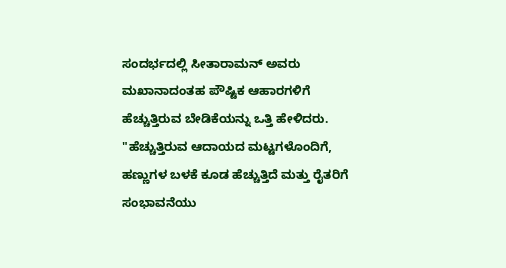ಸಂದರ್ಭದಲ್ಲಿ ಸೀತಾರಾಮನ್ ಅವರು ಮಖಾನಾದಂತಹ ಪೌಷ್ಟಿಕ ಆಹಾರಗಳಿಗೆ ಹೆಚ್ಚುತ್ತಿರುವ ಬೇಡಿಕೆಯನ್ನು ಒತ್ತಿ ಹೇಳಿದರು. "ಹೆಚ್ಚುತ್ತಿರುವ ಆದಾಯದ ಮಟ್ಟಗಳೊಂದಿಗೆ, ಹಣ್ಣುಗಳ ಬಳಕೆ ಕೂಡ ಹೆಚ್ಚುತ್ತಿದೆ ಮತ್ತು ರೈತರಿಗೆ ಸಂಭಾವನೆಯು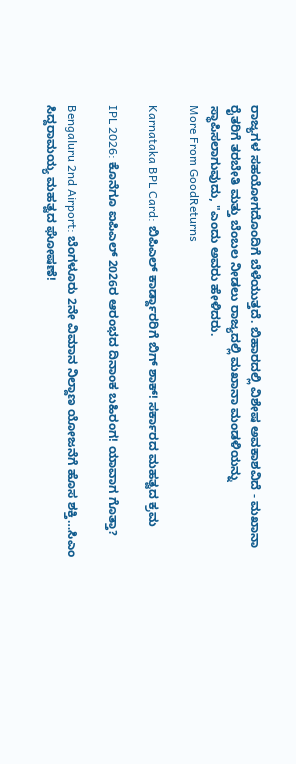ರಾಜ್ಯಗಳ ಸಹಯೋಗದೊಂದಿಗೆ ಬೆಳೆಯುತ್ತದೆ. ಬಿಹಾರದಲ್ಲಿ ವಿಶೇಷ ಅವಕಾಶವಿದೆ - ಮಖಾನಾ ರೈತರಿಗೆ ತರಬೇತಿ ಮತ್ತು ಬೆಂಬಲ ನೀಡಲು ರಾಜ್ಯದಲ್ಲಿ ಮಖಾನಾ ಮಂಡಳಿಯನ್ನು ಸ್ಥಾಪಿಸಲಾಗುವುದು, "ಎಂದು ಅವರು ಹೇಳಿದರು.
More From GoodReturns

Karnataka BPL Card: ಬಿಪಿಎಲ್ ಕಾರ್ಡ್ದಾರರಿಗೆ ಬಿಗ್ ಶಾಕ್! ಸರ್ಕಾರದ ಮಹತ್ವದ ಕ್ರಮ

IPL 2026: ಕೊನೆಗೂ ಐಪಿಎಲ್ 2026ರ ಆರಂಭದ ದಿನಾಂಕ ಬಹಿರಂಗ! ಯಾವಾಗ ಗೊತ್ತಾ?

Bengaluru 2nd Airport: ಬೆಂಗಳೂರು 2ನೇ ವಿಮಾನ ನಿಲ್ದಾಣ ಯೋಜನೆಗೆ ಹೊಸ ಶಕ್ತಿ…ಸಿಎಂ ಸಿದ್ದರಾಮಯ್ಯ ಮಹತ್ವದ ಘೋಷಣೆ!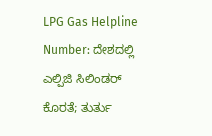LPG Gas Helpline Number: ದೇಶದಲ್ಲಿ ಎಲ್ಪಿಜಿ ಸಿಲಿಂಡರ್ ಕೊರತೆ; ತುರ್ತು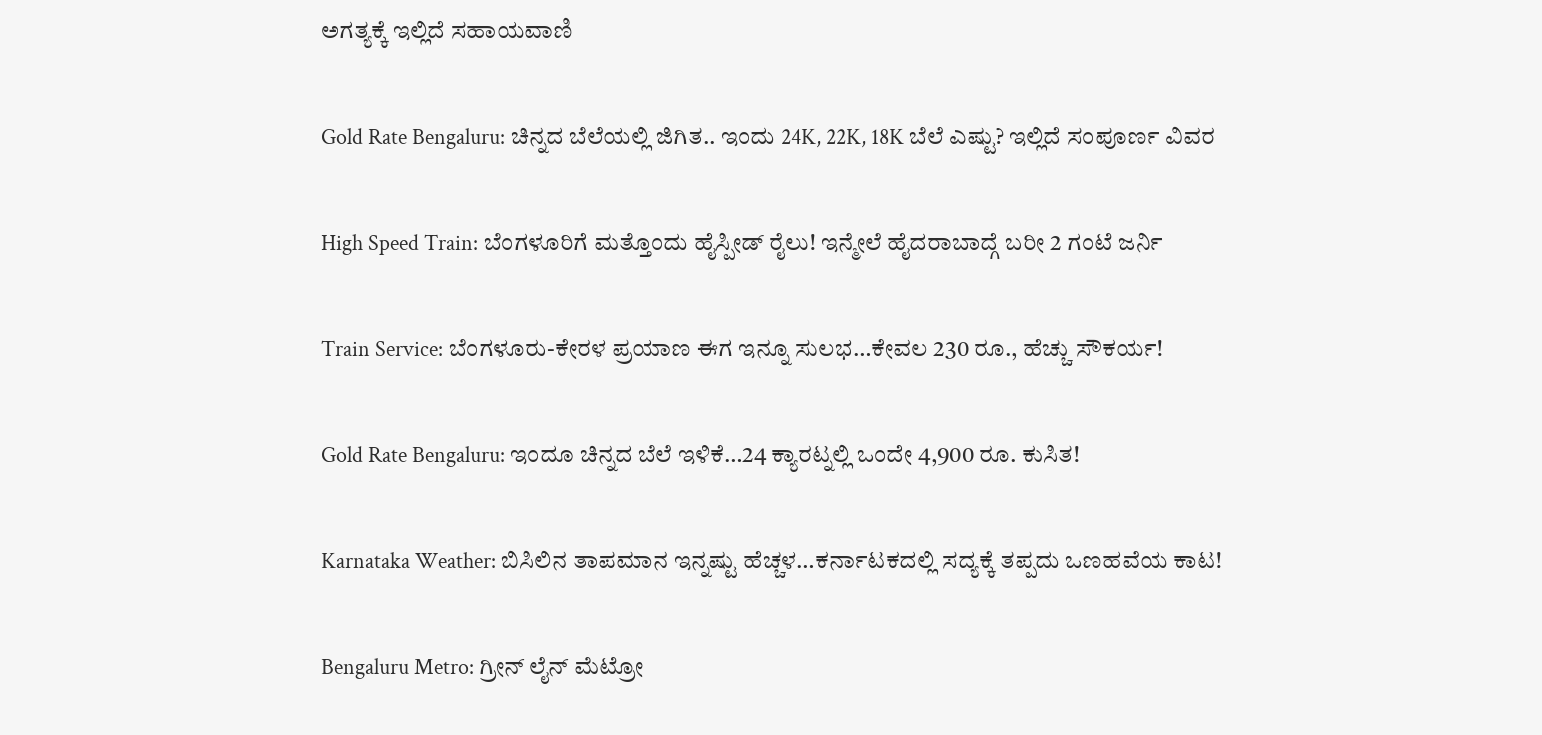ಅಗತ್ಯಕ್ಕೆ ಇಲ್ಲಿದೆ ಸಹಾಯವಾಣಿ

Gold Rate Bengaluru: ಚಿನ್ನದ ಬೆಲೆಯಲ್ಲಿ ಜಿಗಿತ.. ಇಂದು 24K, 22K, 18K ಬೆಲೆ ಎಷ್ಟು? ಇಲ್ಲಿದೆ ಸಂಪೂರ್ಣ ವಿವರ

High Speed Train: ಬೆಂಗಳೂರಿಗೆ ಮತ್ತೊಂದು ಹೈಸ್ಪೀಡ್ ರೈಲು! ಇನ್ಮೇಲೆ ಹೈದರಾಬಾದ್ಗೆ ಬರೀ 2 ಗಂಟೆ ಜರ್ನಿ

Train Service: ಬೆಂಗಳೂರು-ಕೇರಳ ಪ್ರಯಾಣ ಈಗ ಇನ್ನೂ ಸುಲಭ…ಕೇವಲ 230 ರೂ., ಹೆಚ್ಚು ಸೌಕರ್ಯ!

Gold Rate Bengaluru: ಇಂದೂ ಚಿನ್ನದ ಬೆಲೆ ಇಳಿಕೆ…24 ಕ್ಯಾರಟ್ನಲ್ಲಿ ಒಂದೇ 4,900 ರೂ. ಕುಸಿತ!

Karnataka Weather: ಬಿಸಿಲಿನ ತಾಪಮಾನ ಇನ್ನಷ್ಟು ಹೆಚ್ಚಳ…ಕರ್ನಾಟಕದಲ್ಲಿ ಸದ್ಯಕ್ಕೆ ತಪ್ಪದು ಒಣಹವೆಯ ಕಾಟ!

Bengaluru Metro: ಗ್ರೀನ್ ಲೈನ್ ಮೆಟ್ರೋ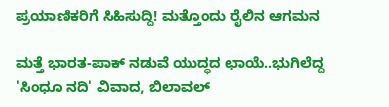ಪ್ರಯಾಣಿಕರಿಗೆ ಸಿಹಿಸುದ್ದಿ! ಮತ್ತೊಂದು ರೈಲಿನ ಆಗಮನ

ಮತ್ತೆ ಭಾರತ-ಪಾಕ್ ನಡುವೆ ಯುದ್ಧದ ಛಾಯೆ..ಭುಗಿಲೆದ್ದ 'ಸಿಂಧೂ ನದಿ' ವಿವಾದ, ಬಿಲಾವಲ್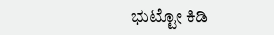ಭುಟ್ಟೋ ಕಿಡಿ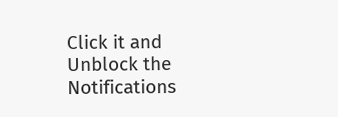Click it and Unblock the Notifications